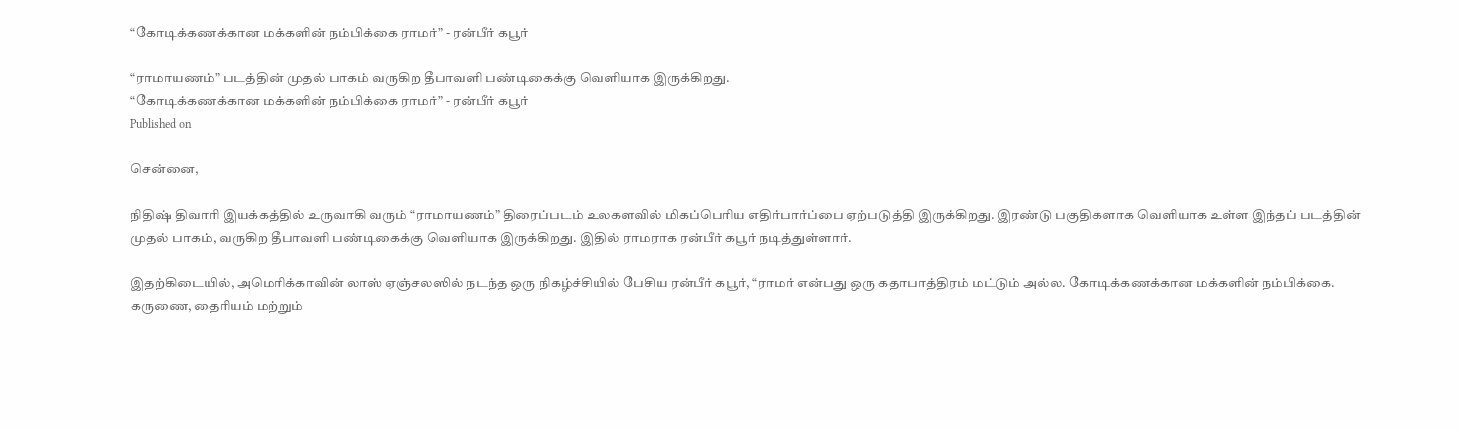“கோடிக்கணக்கான மக்களின் நம்பிக்கை ராமர்” - ரன்பீர் கபூர்

“ராமாயணம்” படத்தின் முதல் பாகம் வருகிற தீபாவளி பண்டிகைக்கு வெளியாக இருக்கிறது.
“கோடிக்கணக்கான மக்களின் நம்பிக்கை ராமர்” - ரன்பீர் கபூர்
Published on

சென்னை,

நிதிஷ் திவாரி இயக்கத்தில் உருவாகி வரும் “ராமாயணம்” திரைப்படம் உலகளவில் மிகப்பெரிய எதிர்பார்ப்பை ஏற்படுத்தி இருக்கிறது. இரண்டு பகுதிகளாக வெளியாக உள்ள இந்தப் படத்தின் முதல் பாகம், வருகிற தீபாவளி பண்டிகைக்கு வெளியாக இருக்கிறது. இதில் ராமராக ரன்பீர் கபூர் நடித்துள்ளார்.

இதற்கிடையில், அமெரிக்காவின் லாஸ் ஏஞ்சலஸில் நடந்த ஒரு நிகழ்ச்சியில் பேசிய ரன்பீர் கபூர், “ராமர் என்பது ஒரு கதாபாத்திரம் மட்டும் அல்ல. கோடிக்கணக்கான மக்களின் நம்பிக்கை. கருணை, தைரியம் மற்றும்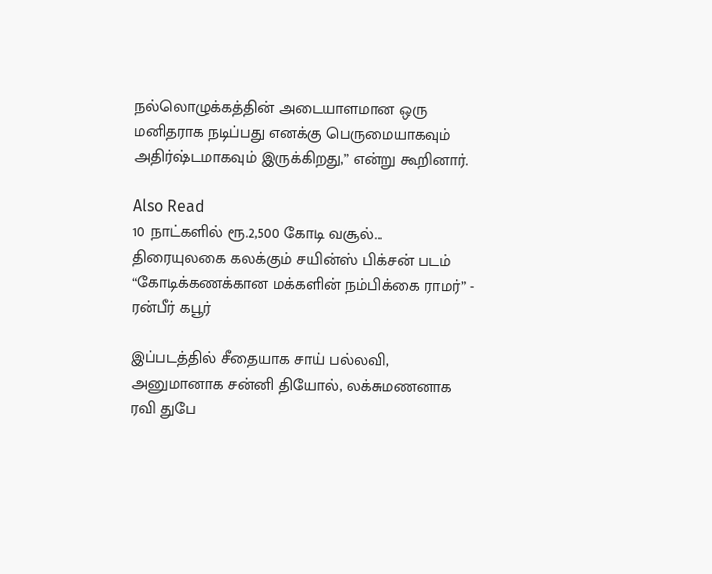நல்லொழுக்கத்தின் அடையாளமான ஒரு மனிதராக நடிப்பது எனக்கு பெருமையாகவும் அதிர்ஷ்டமாகவும் இருக்கிறது,” என்று கூறினார்.

Also Read
10 நாட்களில் ரூ.2,500 கோடி வசூல்... திரையுலகை கலக்கும் சயின்ஸ் பிக்சன் படம்
“கோடிக்கணக்கான மக்களின் நம்பிக்கை ராமர்” - ரன்பீர் கபூர்

இப்படத்தில் சீதையாக சாய் பல்லவி, அனுமானாக சன்னி தியோல், லக்சுமணனாக ரவி துபே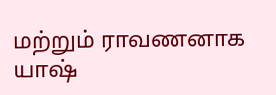மற்றும் ராவணனாக யாஷ்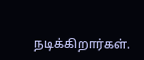நடிக்கிறார்கள்.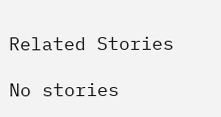Related Stories

No stories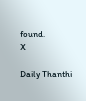found.
X

Daily Thanthi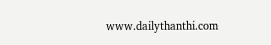www.dailythanthi.com